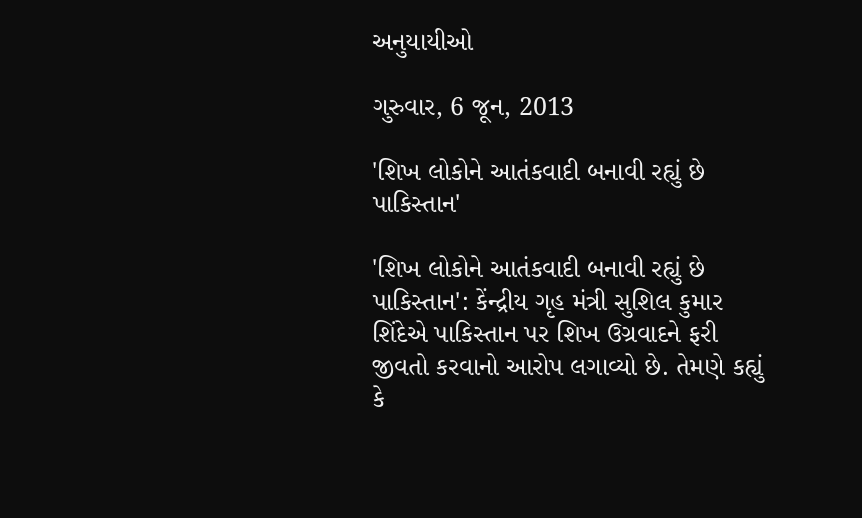અનુયાયીઓ

ગુરુવાર, 6 જૂન, 2013

'શિખ લોકોને આતંકવાદી બનાવી રહ્યું છે પાકિસ્તાન'

'શિખ લોકોને આતંકવાદી બનાવી રહ્યું છે પાકિસ્તાન': કેંન્દ્રીય ગૃહ મંત્રી સુશિલ કુમાર શિંદેએ પાકિસ્તાન પર શિખ ઉગ્રવાદને ફરી જીવતો કરવાનો આરોપ લગાવ્યો છે. તેમણે કહ્યું કે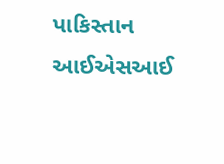પાકિસ્તાન આઈએસઆઈ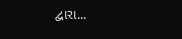દ્વારા...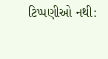ટિપ્પણીઓ નથી: